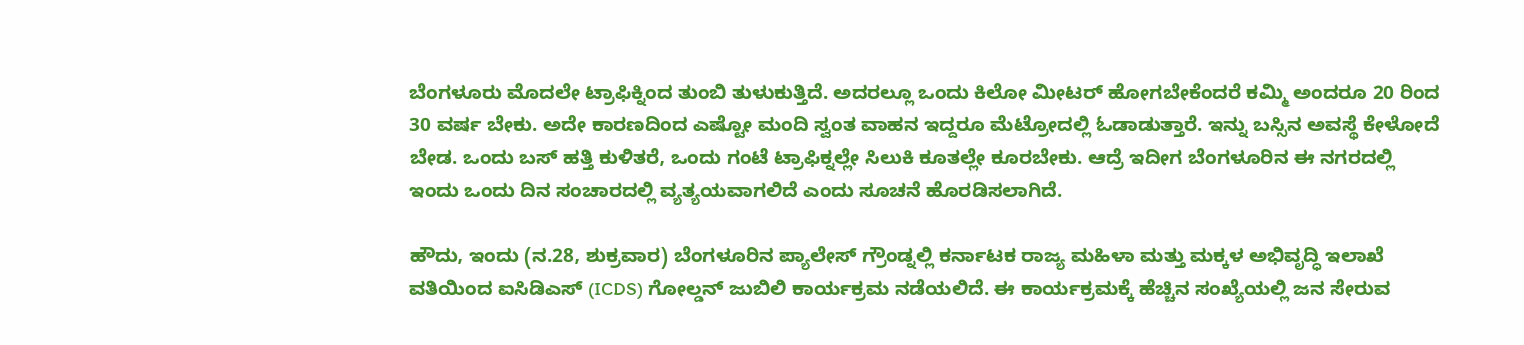ಬೆಂಗಳೂರು ಮೊದಲೇ ಟ್ರಾಫಿಕ್ನಿಂದ ತುಂಬಿ ತುಳುಕುತ್ತಿದೆ. ಅದರಲ್ಲೂ ಒಂದು ಕಿಲೋ ಮೀಟರ್ ಹೋಗಬೇಕೆಂದರೆ ಕಮ್ಮಿ ಅಂದರೂ 20 ರಿಂದ 30 ವರ್ಷ ಬೇಕು. ಅದೇ ಕಾರಣದಿಂದ ಎಷ್ಟೋ ಮಂದಿ ಸ್ವಂತ ವಾಹನ ಇದ್ದರೂ ಮೆಟ್ರೋದಲ್ಲಿ ಓಡಾಡುತ್ತಾರೆ. ಇನ್ನು ಬಸ್ಸಿನ ಅವಸ್ಥೆ ಕೇಳೋದೆ ಬೇಡ. ಒಂದು ಬಸ್ ಹತ್ತಿ ಕುಳಿತರೆ, ಒಂದು ಗಂಟೆ ಟ್ರಾಫಿಕ್ನಲ್ಲೇ ಸಿಲುಕಿ ಕೂತಲ್ಲೇ ಕೂರಬೇಕು. ಆದ್ರೆ ಇದೀಗ ಬೆಂಗಳೂರಿನ ಈ ನಗರದಲ್ಲಿ ಇಂದು ಒಂದು ದಿನ ಸಂಚಾರದಲ್ಲಿ ವ್ಯತ್ಯಯವಾಗಲಿದೆ ಎಂದು ಸೂಚನೆ ಹೊರಡಿಸಲಾಗಿದೆ.

ಹೌದು, ಇಂದು (ನ.28, ಶುಕ್ರವಾರ) ಬೆಂಗಳೂರಿನ ಪ್ಯಾಲೇಸ್ ಗ್ರೌಂಡ್ನಲ್ಲಿ ಕರ್ನಾಟಕ ರಾಜ್ಯ ಮಹಿಳಾ ಮತ್ತು ಮಕ್ಕಳ ಅಭಿವೃದ್ಧಿ ಇಲಾಖೆ ವತಿಯಿಂದ ಐಸಿಡಿಎಸ್ (ICDS) ಗೋಲ್ಡನ್ ಜುಬಿಲಿ ಕಾರ್ಯಕ್ರಮ ನಡೆಯಲಿದೆ. ಈ ಕಾರ್ಯಕ್ರಮಕ್ಕೆ ಹೆಚ್ಚಿನ ಸಂಖ್ಯೆಯಲ್ಲಿ ಜನ ಸೇರುವ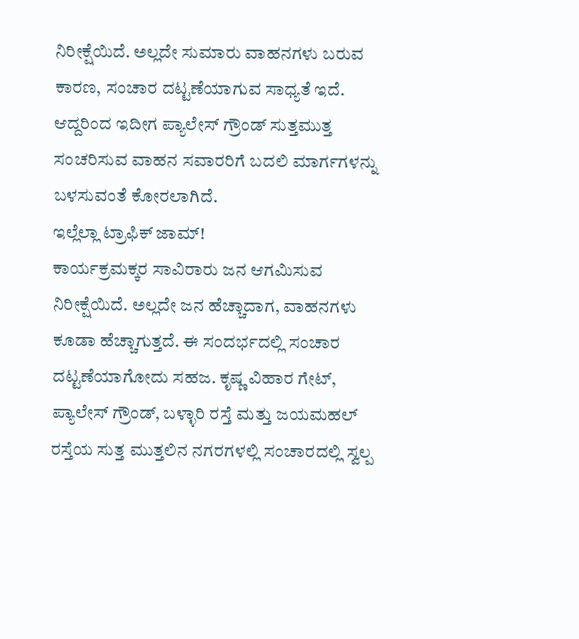ನಿರೀಕ್ಷೆಯಿದೆ. ಅಲ್ಲದೇ ಸುಮಾರು ವಾಹನಗಳು ಬರುವ ಕಾರಣ, ಸಂಚಾರ ದಟ್ಟಣೆಯಾಗುವ ಸಾಧ್ಯತೆ ಇದೆ. ಆದ್ದರಿಂದ ಇದೀಗ ಪ್ಯಾಲೇಸ್ ಗ್ರೌಂಡ್ ಸುತ್ತಮುತ್ತ ಸಂಚರಿಸುವ ವಾಹನ ಸವಾರರಿಗೆ ಬದಲಿ ಮಾರ್ಗಗಳನ್ನು ಬಳಸುವಂತೆ ಕೋರಲಾಗಿದೆ.
ಇಲ್ಲೆಲ್ಲಾ ಟ್ರಾಫಿಕ್ ಜಾಮ್!
ಕಾರ್ಯಕ್ರಮಕ್ಕರ ಸಾವಿರಾರು ಜನ ಆಗಮಿಸುವ ನಿರೀಕ್ಷೆಯಿದೆ. ಅಲ್ಲದೇ ಜನ ಹೆಚ್ಚಾದಾಗ, ವಾಹನಗಳು ಕೂಡಾ ಹೆಚ್ಚಾಗುತ್ತದೆ. ಈ ಸಂದರ್ಭದಲ್ಲಿ ಸಂಚಾರ ದಟ್ಟಣೆಯಾಗೋದು ಸಹಜ. ಕೃಷ್ಣ ವಿಹಾರ ಗೇಟ್, ಪ್ಯಾಲೇಸ್ ಗ್ರೌಂಡ್, ಬಳ್ಳಾರಿ ರಸ್ತೆ ಮತ್ತು ಜಯಮಹಲ್ ರಸ್ತೆಯ ಸುತ್ತ ಮುತ್ತಲಿನ ನಗರಗಳಲ್ಲಿ ಸಂಚಾರದಲ್ಲಿ ಸ್ವಲ್ಪ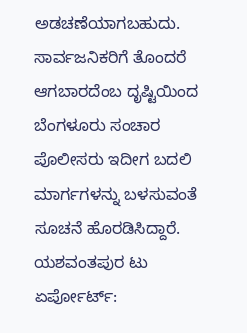ಅಡಚಣೆಯಾಗಬಹುದು. ಸಾರ್ವಜನಿಕರಿಗೆ ತೊಂದರೆ ಆಗಬಾರದೆಂಬ ದೃಷ್ಟಿಯಿಂದ ಬೆಂಗಳೂರು ಸಂಚಾರ ಪೊಲೀಸರು ಇದೀಗ ಬದಲಿ ಮಾರ್ಗಗಳನ್ನು ಬಳಸುವಂತೆ ಸೂಚನೆ ಹೊರಡಿಸಿದ್ದಾರೆ.
ಯಶವಂತಪುರ ಟು ಏರ್ಪೋರ್ಟ್: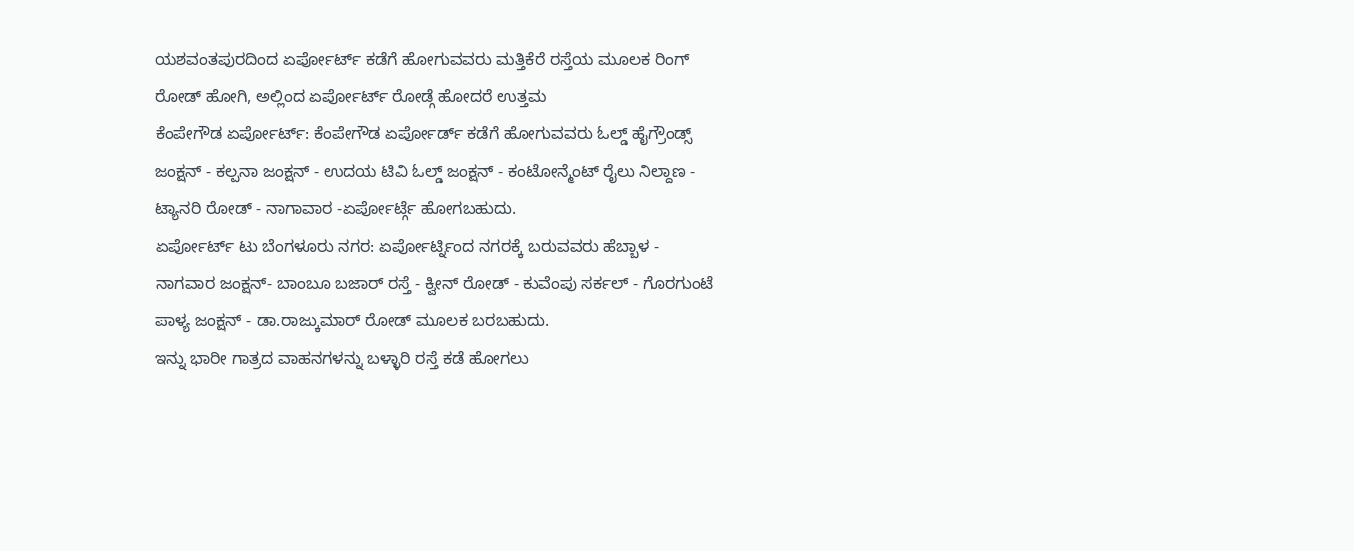ಯಶವಂತಪುರದಿಂದ ಏರ್ಪೋರ್ಟ್ ಕಡೆಗೆ ಹೋಗುವವರು ಮತ್ತಿಕೆರೆ ರಸ್ತೆಯ ಮೂಲಕ ರಿಂಗ್ ರೋಡ್ ಹೋಗಿ, ಅಲ್ಲಿಂದ ಏರ್ಪೋರ್ಟ್ ರೋಡ್ಗೆ ಹೋದರೆ ಉತ್ತಮ
ಕೆಂಪೇಗೌಡ ಏರ್ಪೋರ್ಟ್: ಕೆಂಪೇಗೌಡ ಏರ್ಪೋರ್ಡ್ ಕಡೆಗೆ ಹೋಗುವವರು ಓಲ್ಡ್ ಹೈಗ್ರೌಂಡ್ಸ್ ಜಂಕ್ಷನ್ - ಕಲ್ಪನಾ ಜಂಕ್ಷನ್ - ಉದಯ ಟಿವಿ ಓಲ್ಡ್ ಜಂಕ್ಷನ್ - ಕಂಟೋನ್ಮೆಂಟ್ ರೈಲು ನಿಲ್ದಾಣ - ಟ್ಯಾನರಿ ರೋಡ್ - ನಾಗಾವಾರ -ಏರ್ಪೋರ್ಟ್ಗೆ ಹೋಗಬಹುದು.
ಏರ್ಪೋರ್ಟ್ ಟು ಬೆಂಗಳೂರು ನಗರ: ಏರ್ಪೋರ್ಟ್ನಿಂದ ನಗರಕ್ಕೆ ಬರುವವರು ಹೆಬ್ಬಾಳ - ನಾಗವಾರ ಜಂಕ್ಷನ್- ಬಾಂಬೂ ಬಜಾರ್ ರಸ್ತೆ - ಕ್ವೀನ್ ರೋಡ್ - ಕುವೆಂಪು ಸರ್ಕಲ್ - ಗೊರಗುಂಟೆ ಪಾಳ್ಯ ಜಂಕ್ಷನ್ - ಡಾ.ರಾಜ್ಕುಮಾರ್ ರೋಡ್ ಮೂಲಕ ಬರಬಹುದು.
ಇನ್ನು ಭಾರೀ ಗಾತ್ರದ ವಾಹನಗಳನ್ನು ಬಳ್ಳಾರಿ ರಸ್ತೆ ಕಡೆ ಹೋಗಲು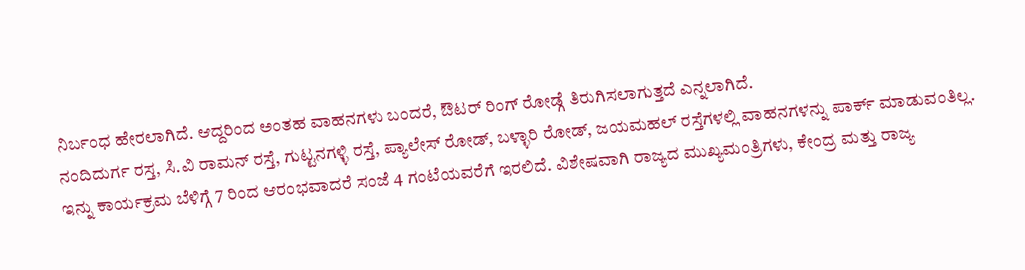ನಿರ್ಬಂಧ ಹೇರಲಾಗಿದೆ. ಆದ್ದರಿಂದ ಅಂತಹ ವಾಹನಗಳು ಬಂದರೆ, ಔಟರ್ ರಿಂಗ್ ರೋಡ್ಗೆ ತಿರುಗಿಸಲಾಗುತ್ತದೆ ಎನ್ನಲಾಗಿದೆ.
ನಂದಿದುರ್ಗ ರಸ್ತ, ಸಿ.ವಿ ರಾಮನ್ ರಸ್ತೆ, ಗುಟ್ಟನಗಳ್ಳಿ ರಸ್ತೆ, ಪ್ಯಾಲೇಸ್ ರೋಡ್, ಬಳ್ಳಾರಿ ರೋಡ್, ಜಯಮಹಲ್ ರಸ್ತೆಗಳಲ್ಲಿ ವಾಹನಗಳನ್ನು ಪಾರ್ಕ್ ಮಾಡುವಂತಿಲ್ಲ. ಇನ್ನು ಕಾರ್ಯಕ್ರಮ ಬೆಳಿಗ್ಗೆ 7 ರಿಂದ ಆರಂಭವಾದರೆ ಸಂಜೆ 4 ಗಂಟೆಯವರೆಗೆ ಇರಲಿದೆ. ವಿಶೇಷವಾಗಿ ರಾಜ್ಯದ ಮುಖ್ಯಮಂತ್ರಿಗಳು, ಕೇಂದ್ರ ಮತ್ತು ರಾಜ್ಯ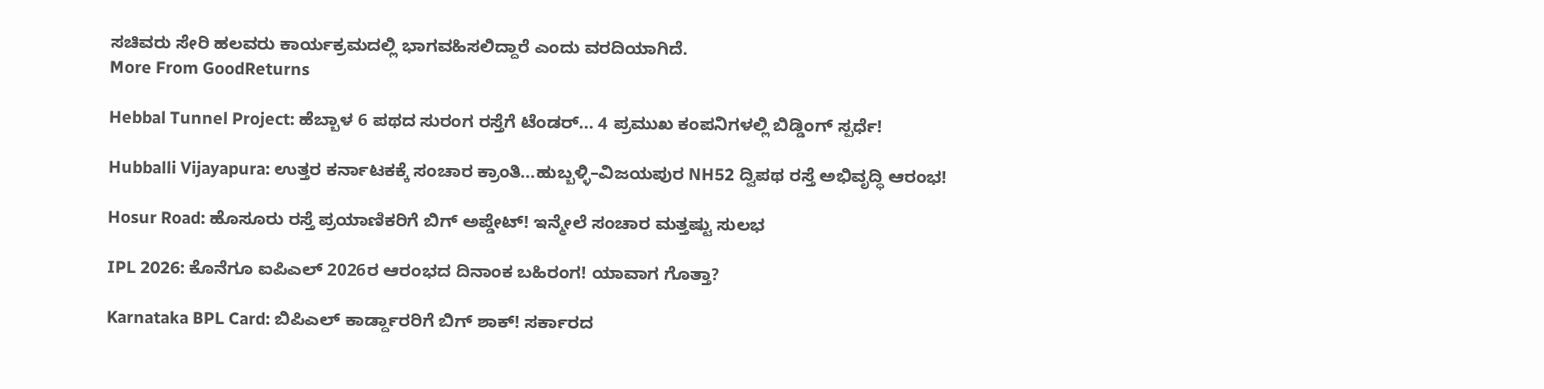ಸಚಿವರು ಸೇರಿ ಹಲವರು ಕಾರ್ಯಕ್ರಮದಲ್ಲಿ ಭಾಗವಹಿಸಲಿದ್ದಾರೆ ಎಂದು ವರದಿಯಾಗಿದೆ.
More From GoodReturns

Hebbal Tunnel Project: ಹೆಬ್ಬಾಳ 6 ಪಥದ ಸುರಂಗ ರಸ್ತೆಗೆ ಟೆಂಡರ್... 4 ಪ್ರಮುಖ ಕಂಪನಿಗಳಲ್ಲಿ ಬಿಡ್ಡಿಂಗ್ ಸ್ಪರ್ಧೆ!

Hubballi Vijayapura: ಉತ್ತರ ಕರ್ನಾಟಕಕ್ಕೆ ಸಂಚಾರ ಕ್ರಾಂತಿ...ಹುಬ್ಬಳ್ಳಿ–ವಿಜಯಪುರ NH52 ದ್ವಿಪಥ ರಸ್ತೆ ಅಭಿವೃದ್ಧಿ ಆರಂಭ!

Hosur Road: ಹೊಸೂರು ರಸ್ತೆ ಪ್ರಯಾಣಿಕರಿಗೆ ಬಿಗ್ ಅಪ್ಡೇಟ್! ಇನ್ಮೇಲೆ ಸಂಚಾರ ಮತ್ತಷ್ಟು ಸುಲಭ

IPL 2026: ಕೊನೆಗೂ ಐಪಿಎಲ್ 2026ರ ಆರಂಭದ ದಿನಾಂಕ ಬಹಿರಂಗ! ಯಾವಾಗ ಗೊತ್ತಾ?

Karnataka BPL Card: ಬಿಪಿಎಲ್ ಕಾರ್ಡ್ದಾರರಿಗೆ ಬಿಗ್ ಶಾಕ್! ಸರ್ಕಾರದ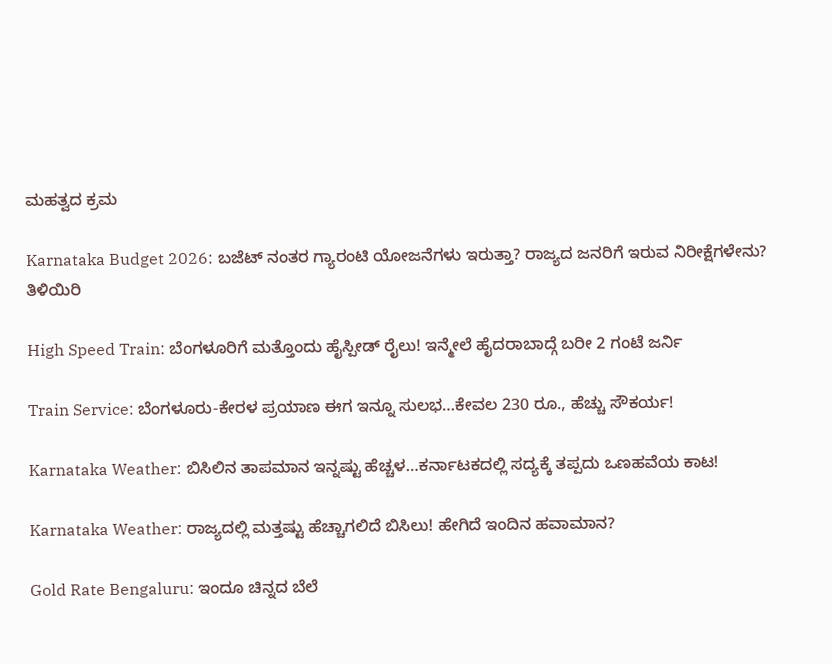ಮಹತ್ವದ ಕ್ರಮ

Karnataka Budget 2026: ಬಜೆಟ್ ನಂತರ ಗ್ಯಾರಂಟಿ ಯೋಜನೆಗಳು ಇರುತ್ತಾ? ರಾಜ್ಯದ ಜನರಿಗೆ ಇರುವ ನಿರೀಕ್ಷೆಗಳೇನು? ತಿಳಿಯಿರಿ

High Speed Train: ಬೆಂಗಳೂರಿಗೆ ಮತ್ತೊಂದು ಹೈಸ್ಪೀಡ್ ರೈಲು! ಇನ್ಮೇಲೆ ಹೈದರಾಬಾದ್ಗೆ ಬರೀ 2 ಗಂಟೆ ಜರ್ನಿ

Train Service: ಬೆಂಗಳೂರು-ಕೇರಳ ಪ್ರಯಾಣ ಈಗ ಇನ್ನೂ ಸುಲಭ…ಕೇವಲ 230 ರೂ., ಹೆಚ್ಚು ಸೌಕರ್ಯ!

Karnataka Weather: ಬಿಸಿಲಿನ ತಾಪಮಾನ ಇನ್ನಷ್ಟು ಹೆಚ್ಚಳ…ಕರ್ನಾಟಕದಲ್ಲಿ ಸದ್ಯಕ್ಕೆ ತಪ್ಪದು ಒಣಹವೆಯ ಕಾಟ!

Karnataka Weather: ರಾಜ್ಯದಲ್ಲಿ ಮತ್ತಷ್ಟು ಹೆಚ್ಚಾಗಲಿದೆ ಬಿಸಿಲು! ಹೇಗಿದೆ ಇಂದಿನ ಹವಾಮಾನ?

Gold Rate Bengaluru: ಇಂದೂ ಚಿನ್ನದ ಬೆಲೆ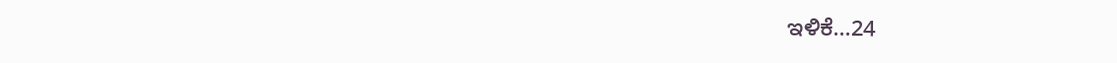ಇಳಿಕೆ…24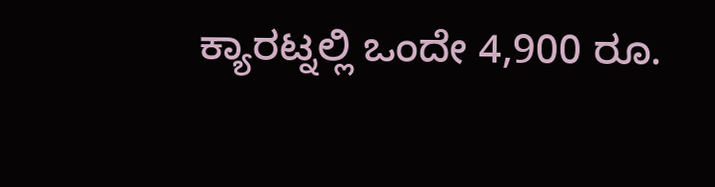ಕ್ಯಾರಟ್ನಲ್ಲಿ ಒಂದೇ 4,900 ರೂ.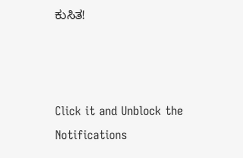ಕುಸಿತ!



Click it and Unblock the Notifications